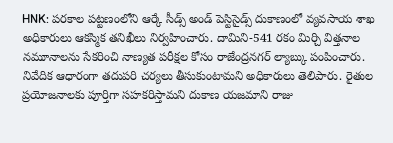HNK: పరకాల పట్టణంలోని ఆర్కే సీడ్స్ అండ్ పెస్టిసైడ్స్ దుకాణంలో వ్యవసాయ శాఖ అధికారులు ఆకస్మిక తనిఖీలు నిర్వహించారు. దామిని-541 రకం మిర్చి విత్తనాల నమూనాలను సేకరించి నాణ్యత పరీక్షల కోసం రాజేంద్రనగర్ ల్యాబ్కు పంపించారు. నివేదిక ఆధారంగా తదుపరి చర్యలు తీసుకుంటామని అధికారులు తెలిపారు. రైతుల ప్రయోజనాలకు పూర్తిగా సహకరిస్తామని దుకాణ యజమాని రాజు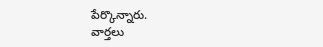పేర్కొన్నారు.
వార్తలు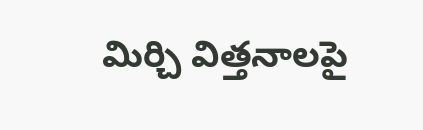మిర్చి విత్తనాలపై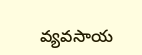వ్యవసాయ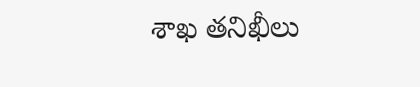శాఖ తనిఖీలు